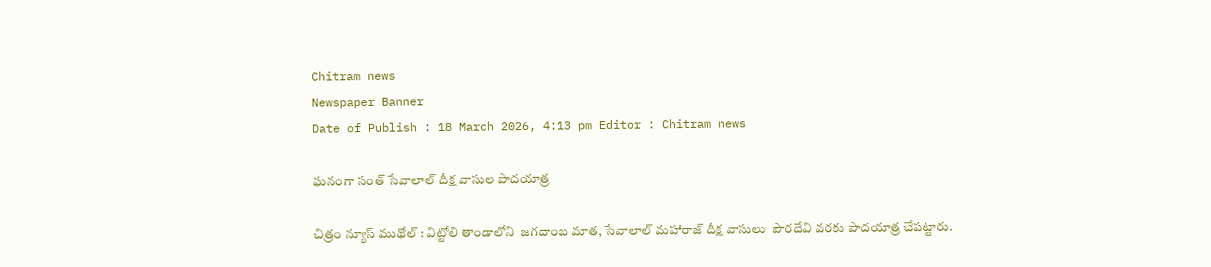Chitram news
Newspaper Banner
Date of Publish : 18 March 2026, 4:13 pm Editor : Chitram news

ఘనంగా సంత్ సేవాలాల్ దీక్ష వాసుల పాదయాత్ర

చిత్రం న్యూస్ ముథోల్ : విట్టోలి తాండాలోని  జగదాంబ మాత, సేవాలాల్ మహారాజ్ దీక్ష వాసులు  పౌరదేవి వరకు పాదయాత్ర చేపట్టారు.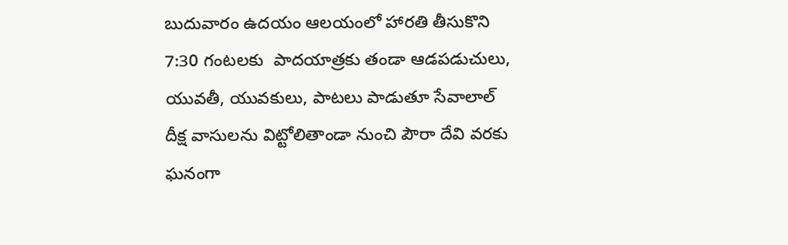బుదువారం ఉదయం ఆలయంలో హారతి తీసుకొని 7:30 గంటలకు  పాదయాత్రకు తండా ఆడపడుచులు, యువతీ, యువకులు, పాటలు పాడుతూ సేవాలాల్ దీక్ష వాసులను విట్టోలితాండా నుంచి పౌరా దేవి వరకు ఘనంగా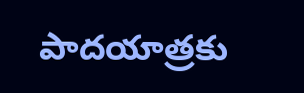పాదయాత్రకు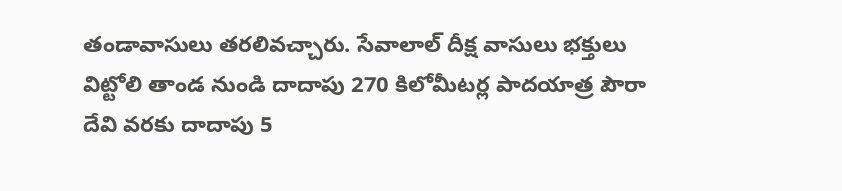తండావాసులు తరలివచ్చారు. సేవాలాల్ దీక్ష వాసులు భక్తులు విట్టోలి తాండ నుండి దాదాపు 270 కిలోమీటర్ల పాదయాత్ర పౌరా దేవి వరకు దాదాపు 5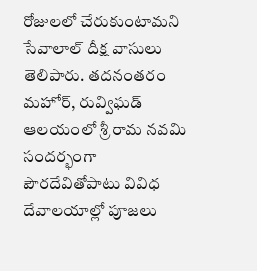రోజులలో చేరుకుంటామని సేవాలాల్ దీక్ష వాసులు తెలిపారు. తదనంతరం మహోర్, రువ్విఘడ్ ఆలయంలో శ్రీ రామ నవమి సందర్భంగా పౌరదేవితోపాటు వివిధ దేవాలయాల్లో పూజలు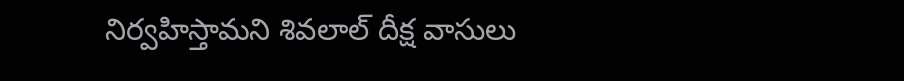నిర్వహిస్తామని శివలాల్ దీక్ష వాసులు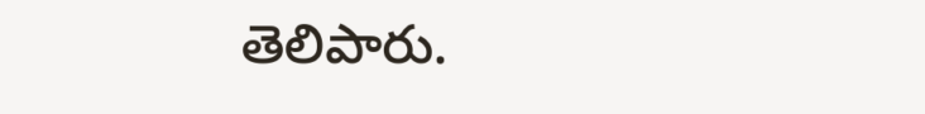తెలిపారు.